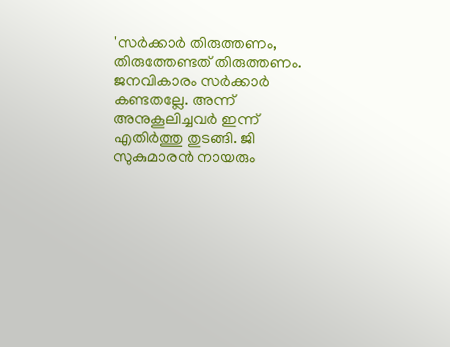'സർക്കാർ തിരുത്തണം, തിരുത്തേണ്ടത് തിരുത്തണം. ജനവികാരം സർക്കാർ കണ്ടതല്ലേ. അന്ന് അനുകൂലിച്ചവർ ഇന്ന് എതിർത്തു തുടങ്ങി. ജി സുകുമാരൻ നായരും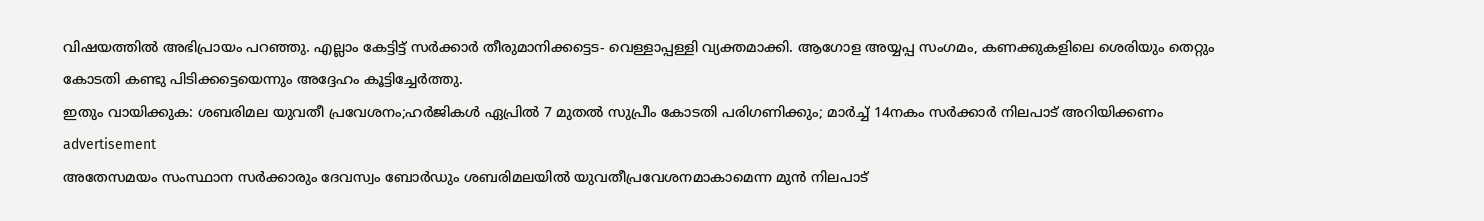വിഷയത്തിൽ അഭിപ്രായം പറഞ്ഞു. എല്ലാം കേട്ടിട്ട് സർക്കാർ തീരുമാനിക്കട്ടെട- വെള്ളാപ്പള്ളി വ്യക്തമാക്കി. ആഗോള അയ്യപ്പ സംഗമം, കണക്കുകളിലെ ശെരിയും തെറ്റും കോടതി കണ്ടു പിടിക്കട്ടെയെന്നും അദ്ദേഹം കൂട്ടിച്ചേർത്തു.
ഇതും വായിക്കുക: ശബരിമല യുവതീ പ്രവേശനം;ഹർജികൾ ഏപ്രിൽ 7 മുതൽ സുപ്രീം കോടതി പരിഗണിക്കും; മാർച്ച് 14നകം സർക്കാർ നിലപാട് അറിയിക്കണം
advertisement
അതേസമയം സംസ്ഥാന സർക്കാരും ദേവസ്വം ബോർഡും ശബരിമലയിൽ യുവതീപ്രവേശനമാകാമെന്ന മുൻ നിലപാട്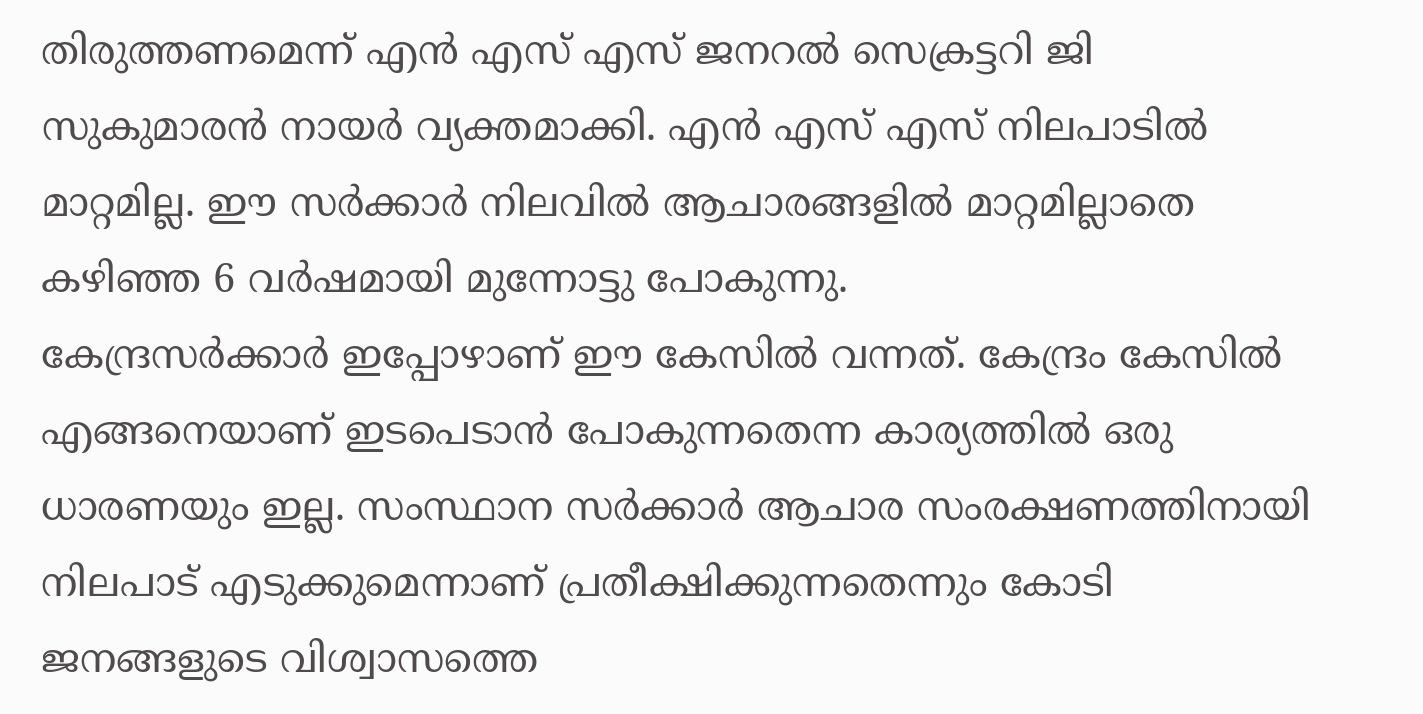തിരുത്തണമെന്ന് എൻ എസ് എസ് ജനറൽ സെക്രട്ടറി ജി സുകുമാരൻ നായർ വ്യക്തമാക്കി. എൻ എസ് എസ് നിലപാടിൽ മാറ്റമില്ല. ഈ സർക്കാർ നിലവിൽ ആചാരങ്ങളിൽ മാറ്റമില്ലാതെ കഴിഞ്ഞ 6 വർഷമായി മുന്നോട്ടു പോകുന്നു.
കേന്ദ്രസർക്കാർ ഇപ്പോഴാണ് ഈ കേസിൽ വന്നത്. കേന്ദ്രം കേസിൽ എങ്ങനെയാണ് ഇടപെടാൻ പോകുന്നതെന്ന കാര്യത്തിൽ ഒരു ധാരണയും ഇല്ല. സംസ്ഥാന സർക്കാർ ആചാര സംരക്ഷണത്തിനായി നിലപാട് എടുക്കുമെന്നാണ് പ്രതീക്ഷിക്കുന്നതെന്നും കോടി ജനങ്ങളുടെ വിശ്വാസത്തെ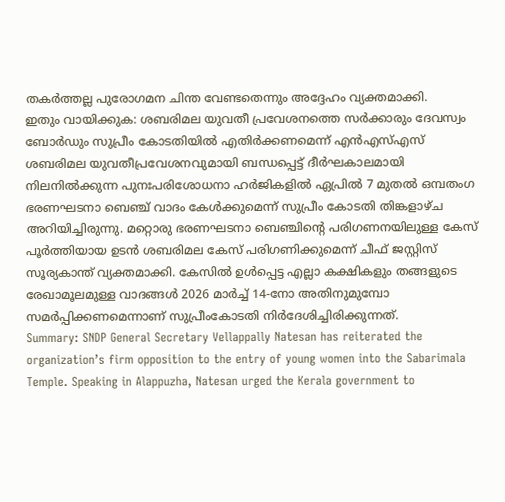തകർത്തല്ല പുരോഗമന ചിന്ത വേണ്ടതെന്നും അദ്ദേഹം വ്യക്തമാക്കി.
ഇതും വായിക്കുക: ശബരിമല യുവതീ പ്രവേശനത്തെ സർക്കാരും ദേവസ്വം ബോർഡും സുപ്രീം കോടതിയിൽ എതിർക്കണമെന്ന് എൻഎസ്എസ്
ശബരിമല യുവതീപ്രവേശനവുമായി ബന്ധപ്പെട്ട് ദീർഘകാലമായി നിലനിൽക്കുന്ന പുനഃപരിശോധനാ ഹർജികളിൽ ഏപ്രിൽ 7 മുതൽ ഒമ്പതംഗ ഭരണഘടനാ ബെഞ്ച് വാദം കേൾക്കുമെന്ന് സുപ്രീം കോടതി തിങ്കളാഴ്ച അറിയിച്ചിരുന്നു. മറ്റൊരു ഭരണഘടനാ ബെഞ്ചിന്റെ പരിഗണനയിലുള്ള കേസ് പൂർത്തിയായ ഉടൻ ശബരിമല കേസ് പരിഗണിക്കുമെന്ന് ചീഫ് ജസ്റ്റിസ് സൂര്യകാന്ത് വ്യക്തമാക്കി. കേസിൽ ഉൾപ്പെട്ട എല്ലാ കക്ഷികളും തങ്ങളുടെ രേഖാമൂലമുള്ള വാദങ്ങൾ 2026 മാർച്ച് 14-നോ അതിനുമുമ്പോ സമർപ്പിക്കണമെന്നാണ് സുപ്രീംകോടതി നിർദേശിച്ചിരിക്കുന്നത്.
Summary: SNDP General Secretary Vellappally Natesan has reiterated the organization’s firm opposition to the entry of young women into the Sabarimala Temple. Speaking in Alappuzha, Natesan urged the Kerala government to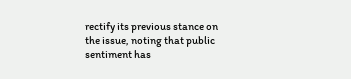rectify its previous stance on the issue, noting that public sentiment has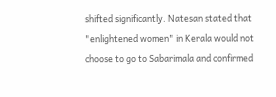shifted significantly. Natesan stated that "enlightened women" in Kerala would not choose to go to Sabarimala and confirmed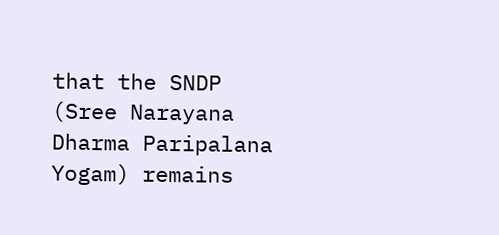that the SNDP (Sree Narayana Dharma Paripalana Yogam) remains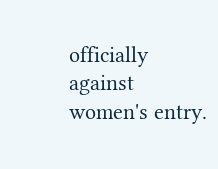officially against women's entry.